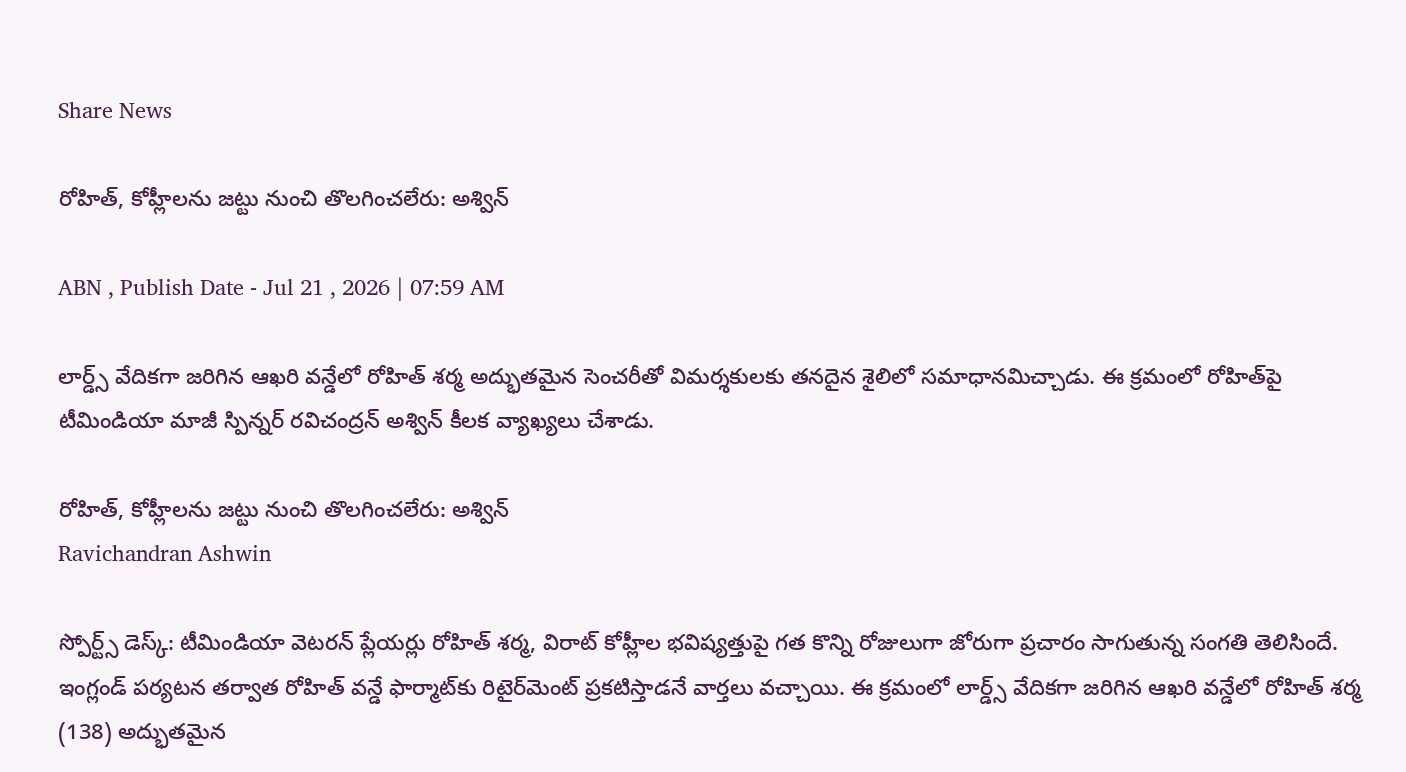Share News

రోహిత్, కోహ్లీలను జట్టు నుంచి తొలగించలేరు: అశ్విన్

ABN , Publish Date - Jul 21 , 2026 | 07:59 AM

లార్డ్స్ వేదికగా జరిగిన ఆఖరి వన్డేలో రోహిత్ శర్మ అద్భుతమైన సెంచరీతో విమర్శకులకు తనదైన శైలిలో సమాధానమిచ్చాడు. ఈ క్రమంలో రోహిత్‌పై టీమిండియా మాజీ స్పిన్నర్ రవిచంద్రన్ అశ్విన్ కీలక వ్యాఖ్యలు చేశాడు.

రోహిత్, కోహ్లీలను జట్టు నుంచి తొలగించలేరు: అశ్విన్
Ravichandran Ashwin

స్పోర్ట్స్ డెస్క్: టీమిండియా వెటరన్ ప్లేయర్లు రోహిత్ శర్మ, విరాట్ కోహ్లీల భవిష్యత్తుపై గత కొన్ని రోజులుగా జోరుగా ప్రచారం సాగుతున్న సంగతి తెలిసిందే. ఇంగ్లండ్ పర్యటన తర్వాత రోహిత్‌ వన్డే ఫార్మాట్‌కు రిటైర్‌మెంట్ ప్రకటిస్తాడనే వార్తలు వచ్చాయి. ఈ క్రమంలో లార్డ్స్ వేదికగా జరిగిన ఆఖరి వన్డేలో రోహిత్ శర్మ (138) అద్భుతమైన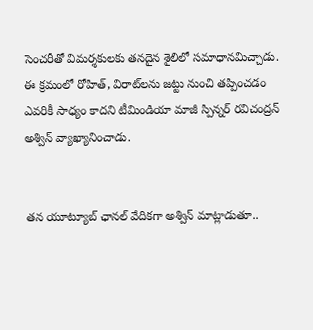సెంచరీతో విమర్శకులకు తనదైన శైలిలో సమాధానమిచ్చాడు. ఈ క్రమంలో రోహిత్, విరాట్‌లను జట్టు నుంచి తప్పించడం ఎవరికీ సాధ్యం కాదని టీమిండియా మాజీ స్పిన్నర్ రవిచంద్రన్ అశ్విన్ వ్యాఖ్యానించాడు.


తన యూట్యూబ్ ఛానల్ వేదికగా అశ్విన్ మాట్లాడుతూ..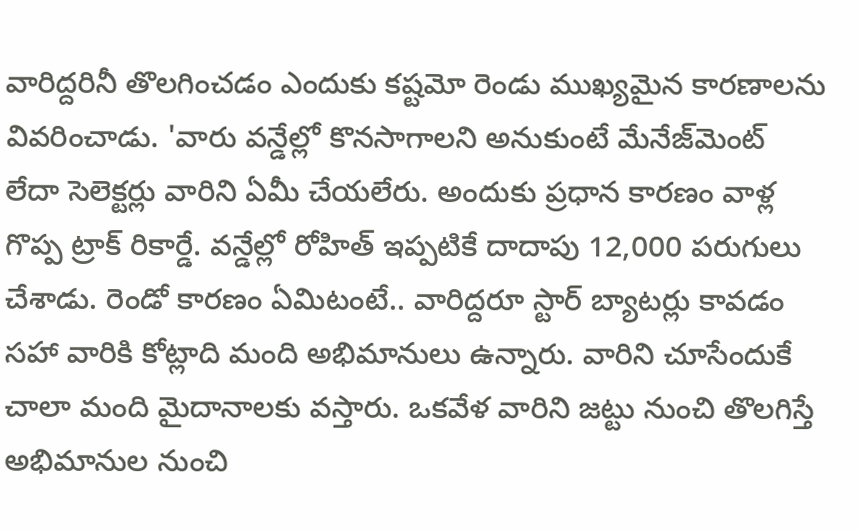వారిద్దరినీ తొలగించడం ఎందుకు కష్టమో రెండు ముఖ్యమైన కారణాలను వివరించాడు. 'వారు వన్డేల్లో కొనసాగాలని అనుకుంటే మేనేజ్‌మెంట్ లేదా సెలెక్టర్లు వారిని ఏమీ చేయలేరు. అందుకు ప్రధాన కారణం వాళ్ల గొప్ప ట్రాక్ రికార్డే. వన్డేల్లో రోహిత్ ఇప్పటికే దాదాపు 12,000 పరుగులు చేశాడు. రెండో కారణం ఏమిటంటే.. వారిద్దరూ స్టార్ బ్యాటర్లు కావడం సహా వారికి కోట్లాది మంది అభిమానులు ఉన్నారు. వారిని చూసేందుకే చాలా మంది మైదానాలకు వస్తారు. ఒకవేళ వారిని జట్టు నుంచి తొలగిస్తే అభిమానుల నుంచి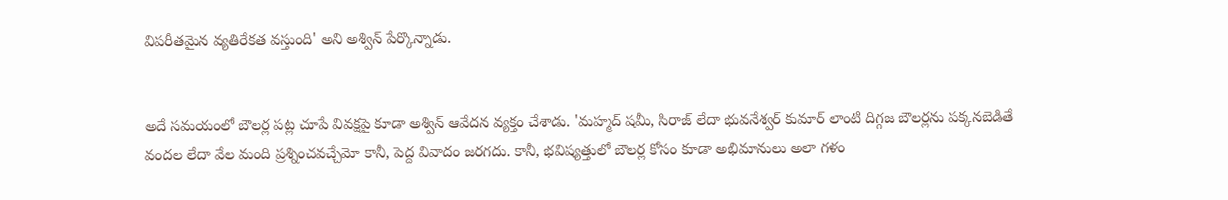విపరీతమైన వ్యతిరేకత వస్తుంది' అని అశ్విన్ పేర్కొన్నాడు.


అదే సమయంలో బౌలర్ల పట్ల చూపే వివక్షపై కూడా అశ్విన్ ఆవేదన వ్యక్తం చేశాడు. 'మహ్మద్ షమీ, సిరాజ్ లేదా భువనేశ్వర్ కుమార్ లాంటి దిగ్గజ బౌలర్లను పక్కనబెడితే వందల లేదా వేల మంది ప్రశ్నించవచ్చేమో కానీ, పెద్ద వివాదం జరగదు. కానీ, భవిష్యత్తులో బౌలర్ల కోసం కూడా అభిమానులు అలా గళం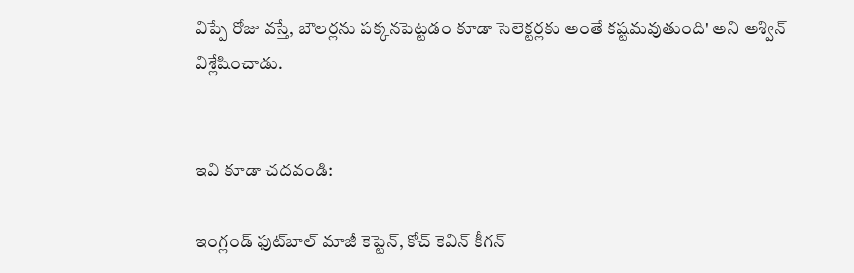విప్పే రోజు వస్తే, బౌలర్లను పక్కనపెట్టడం కూడా సెలెక్టర్లకు అంతే కష్టమవుతుంది' అని అశ్విన్ విశ్లేషించాడు.


ఇవి కూడా చదవండి:

ఇంగ్లండ్ ఫుట్‌బాల్ మాజీ కెప్టెన్, కోచ్ కెవిన్ కీగన్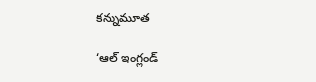కన్నుమూత

‘ఆల్‌ ఇంగ్లండ్‌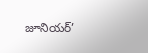జూనియర్‌’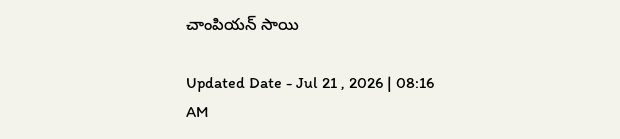చాంపియన్‌ సాయి

Updated Date - Jul 21 , 2026 | 08:16 AM